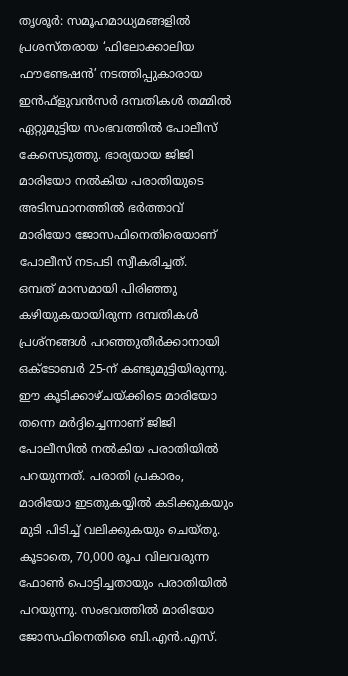തൃശൂർ: സമൂഹമാധ്യമങ്ങളിൽ പ്രശസ്തരായ ‘ഫിലോക്കാലിയ ഫൗണ്ടേഷൻ’ നടത്തിപ്പുകാരായ ഇൻഫ്ളുവൻസർ ദമ്പതികൾ തമ്മിൽ ഏറ്റുമുട്ടിയ സംഭവത്തിൽ പോലീസ് കേസെടുത്തു. ഭാര്യയായ ജിജി മാരിയോ നൽകിയ പരാതിയുടെ അടിസ്ഥാനത്തിൽ ഭർത്താവ് മാരിയോ ജോസഫിനെതിരെയാണ് പോലീസ് നടപടി സ്വീകരിച്ചത്.
ഒമ്പത് മാസമായി പിരിഞ്ഞു കഴിയുകയായിരുന്ന ദമ്പതികൾ പ്രശ്നങ്ങൾ പറഞ്ഞുതീർക്കാനായി ഒക്ടോബർ 25-ന് കണ്ടുമുട്ടിയിരുന്നു. ഈ കൂടിക്കാഴ്ചയ്ക്കിടെ മാരിയോ തന്നെ മർദ്ദിച്ചെന്നാണ് ജിജി പോലീസിൽ നൽകിയ പരാതിയിൽ പറയുന്നത്. പരാതി പ്രകാരം, മാരിയോ ഇടതുകയ്യിൽ കടിക്കുകയും മുടി പിടിച്ച് വലിക്കുകയും ചെയ്തു. കൂടാതെ, 70,000 രൂപ വിലവരുന്ന ഫോൺ പൊട്ടിച്ചതായും പരാതിയിൽ പറയുന്നു. സംഭവത്തിൽ മാരിയോ ജോസഫിനെതിരെ ബി.എൻ.എസ്.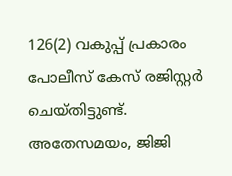126(2) വകുപ്പ് പ്രകാരം പോലീസ് കേസ് രജിസ്റ്റർ ചെയ്തിട്ടുണ്ട്. അതേസമയം, ജിജി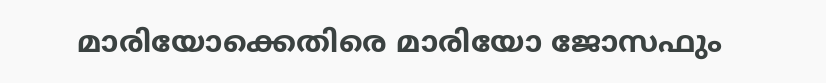മാരിയോക്കെതിരെ മാരിയോ ജോസഫും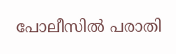പോലീസിൽ പരാതി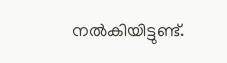നൽകിയിട്ടുണ്ട്.